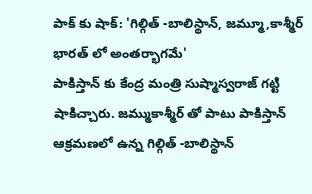పాక్ కు షాక్: 'గిల్గిత్ -బాలిస్థాన్, జమ్మూ,కాశ్మీర్ భారత్ లో అంతర్భాగమే'
పాకిస్తాన్ కు కేంద్ర మంత్రి సుష్మాస్వరాజ్ గట్టి షాకిచ్చారు. జమ్ముకాశ్మీర్ తో పాటు పాకిస్తాన్ ఆక్రమణలో ఉన్న గిల్గిత్ -బాలిస్థాన్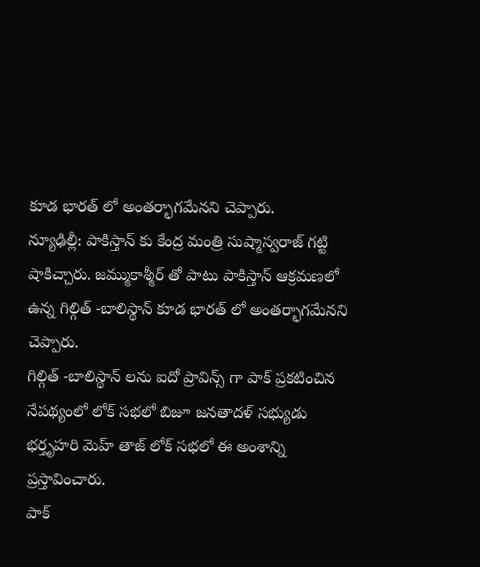కూడ భారత్ లో అంతర్భాగమేనని చెప్పారు.
న్యూఢిల్లీ: పాకిస్తాన్ కు కేంద్ర మంత్రి సుష్మాస్వరాజ్ గట్టి షాకిచ్చారు. జమ్ముకాశ్మీర్ తో పాటు పాకిస్తాన్ ఆక్రమణలో ఉన్న గిల్గిత్ -బాలిస్థాన్ కూడ భారత్ లో అంతర్భాగమేనని చెప్పారు.
గిల్గిత్ -బాలిస్థాన్ లను ఐదో ప్రావిన్స్ గా పాక్ ప్రకటించిన నేపథ్యంలో లోక్ సభలో బిజూ జనతాదళ్ సభ్యుడు భర్తృహరి మెహ్ తాజ్ లోక్ సభలో ఈ అంశాన్ని ప్రస్తావించారు.
పాక్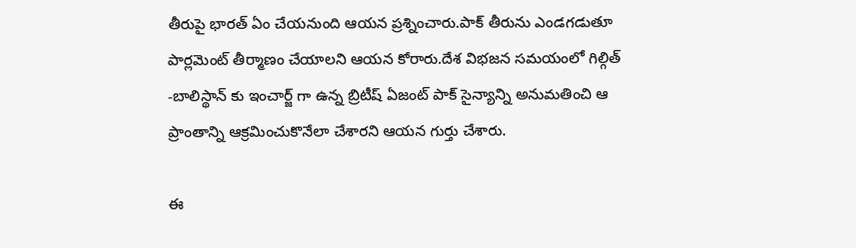తీరుపై భారత్ ఏం చేయనుంది ఆయన ప్రశ్నించారు.పాక్ తీరును ఎండగడుతూ పార్లమెంట్ తీర్మాణం చేయాలని ఆయన కోరారు.దేశ విభజన సమయంలో గిల్గిత్ -బాలిస్థాన్ కు ఇంచార్జ్ గా ఉన్న బ్రిటీష్ ఏజంట్ పాక్ సైన్యాన్ని అనుమతించి ఆ ప్రాంతాన్ని ఆక్రమించుకొనేలా చేశారని ఆయన గుర్తు చేశారు.

ఈ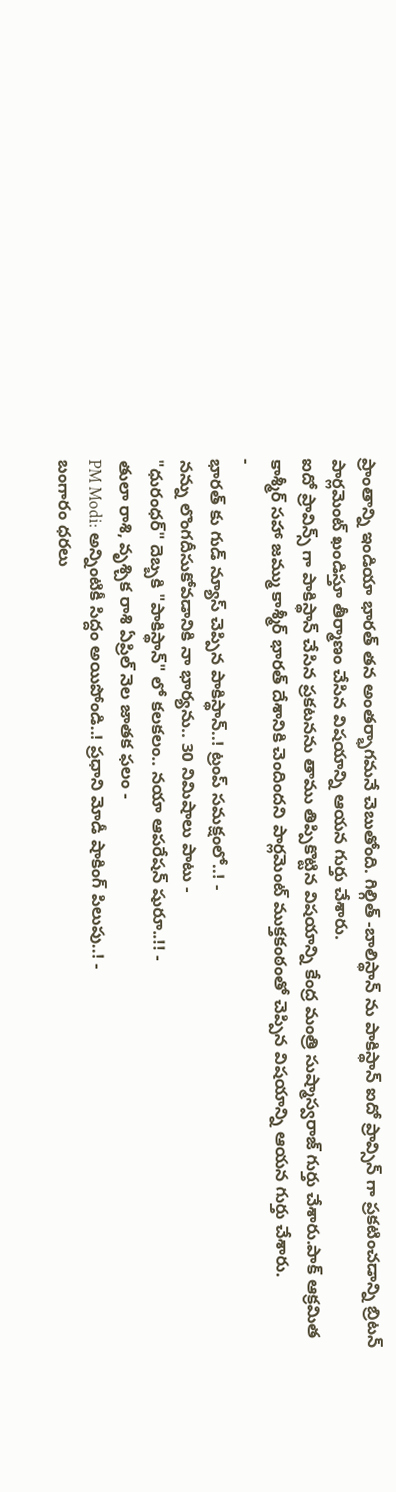ప్రాంతాన్ని ఇండియా భారత్ తన అంతర్భాగమనే చెబుతోంది. గిల్గిత్ -బాలిస్థాన్ ను పాకిస్థాన్ ఐదో ప్రావ్సిన్ గా ప్రకటించడాన్ని బ్రిటన్ పార్లమెంట్ ఖండిస్తూ తీర్మాణం చేసిన విషయాన్ని ఆయన గుర్తు చేశారు.
ఐదో ప్రావిన్స్ గా పాకిస్థాన్ చేసిన ప్రకటనను తాము తిప్పికొట్టిన విషయాన్ని కేంద్ర మంత్రి సుష్మాస్వరాజ్ గుర్తు చేశారు.పాక్ ఆక్రమిత కాశ్మీర్ సహా జమ్ము కాశ్మీర్ భారత్ దేశానికి చెందిందని పార్లమెంట్ ముక్తకంఠంతో చెప్పిన విషయాన్ని ఆయన గుర్తు చేశారు.
-
భారత్ కు గుడ్ న్యూస్ చెప్పిన పాకిస్థాన్..! ట్రంప్ సమక్షంలో..! -
నన్ను లొంగదీసుకోవడానికి నా భార్యను.. 30 నిమిషాలు పాటు -
"ధురంధర్" దెబ్బకి "పాకిస్థాన్" లో కలకలం.. నయా ఆపరేషన్ షురూ..!! -
తులా రాశి, వృశ్చిక రాశి ఏప్రిల్ నెల జాతక ఫలం -
PM Modi: అన్నింటికీ సిద్దం అయిపోండి..! ప్రధాని మోడీ షాకింగ్ పిలుపు..! -
బంగారం ధరలు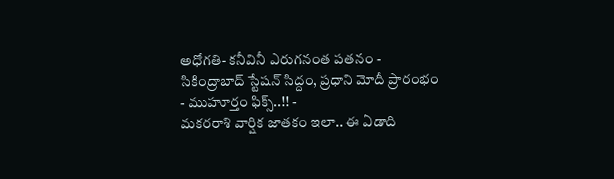అధోగతి- కనీవినీ ఎరుగనంత పతనం -
సికింద్రాబాద్ స్టేషన్ సిద్దం, ప్రధాని మోదీ ప్రారంభం - ముహూర్తం ఫిక్స్..!! -
మకరరాశి వార్షిక జాతకం ఇలా.. ఈ ఏడాది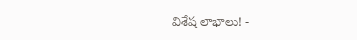విశేష లాభాలు! -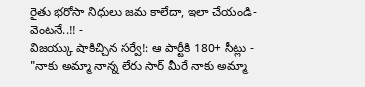రైతు భరోసా నిధులు జమ కాలేదా, ఇలా చేయండి- వెంటనే..!! -
విజయ్కు షాకిచ్చిన సర్వే!: ఆ పార్టీకి 180+ సీట్లు -
"నాకు అమ్మా నాన్న లేరు సార్ మీరే నాకు అమ్మా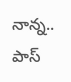నాన్న.. పాస్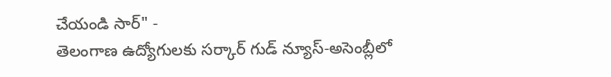చేయండి సార్" -
తెలంగాణ ఉద్యోగులకు సర్కార్ గుడ్ న్యూస్-అసెంబ్లీలో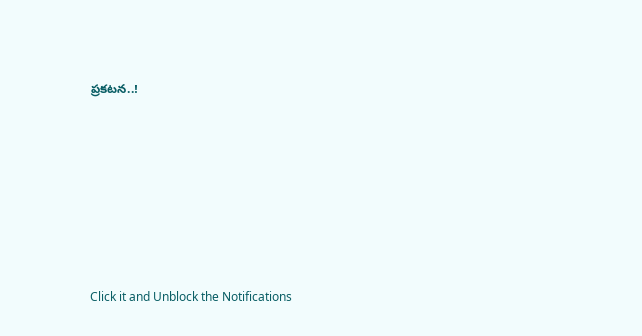ప్రకటన..!












Click it and Unblock the Notifications